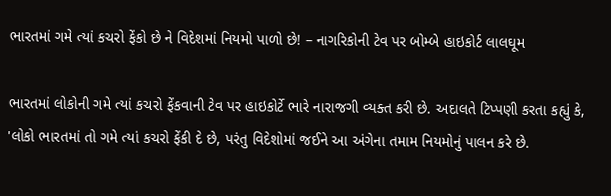ભારતમાં ગમે ત્યાં કચરો ફેંકો છે ને વિદેશમાં નિયમો પાળો છે! – નાગરિકોની ટેવ પર બોમ્બે હાઇકોર્ટ લાલઘૂમ

ભારતમાં લોકોની ગમે ત્યાં કચરો ફેંકવાની ટેવ પર હાઇકોર્ટે ભારે નારાજગી વ્યક્ત કરી છે. અદાલતે ટિપ્પણી કરતા કહ્યું કે, 'લોકો ભારતમાં તો ગમે ત્યાં કચરો ફેંકી દે છે, પરંતુ વિદેશોમાં જઈને આ અંગેના તમામ નિયમોનું પાલન કરે છે.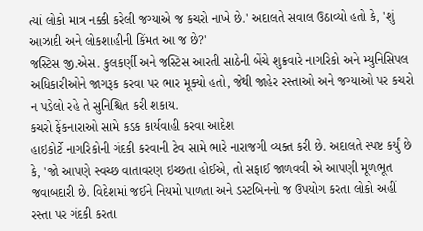ત્યાં લોકો માત્ર નક્કી કરેલી જગ્યાએ જ કચરો નાખે છે.' અદાલતે સવાલ ઉઠાવ્યો હતો કે, 'શું આઝાદી અને લોકશાહીની કિંમત આ જ છે?'
જસ્ટિસ જી.એસ. કુલકર્ણી અને જસ્ટિસ આરતી સાઠેની બેંચે શુક્રવારે નાગરિકો અને મ્યુનિસિપલ અધિકારીઓને જાગરૂક કરવા પર ભાર મૂક્યો હતો, જેથી જાહેર રસ્તાઓ અને જગ્યાઓ પર કચરો ન પડેલો રહે તે સુનિશ્ચિત કરી શકાય.
કચરો ફેંકનારાઓ સામે કડક કાર્યવાહી કરવા આદેશ
હાઇકોર્ટે નાગરિકોની ગંદકી કરવાની ટેવ સામે ભારે નારાજગી વ્યક્ત કરી છે. અદાલતે સ્પષ્ટ કર્યું છે કે, 'જો આપણે સ્વચ્છ વાતાવરણ ઇચ્છતા હોઈએ, તો સફાઈ જાળવવી એ આપણી મૂળભૂત જવાબદારી છે. વિદેશમાં જઈને નિયમો પાળતા અને ડસ્ટબિનનો જ ઉપયોગ કરતા લોકો અહીં રસ્તા પર ગંદકી કરતા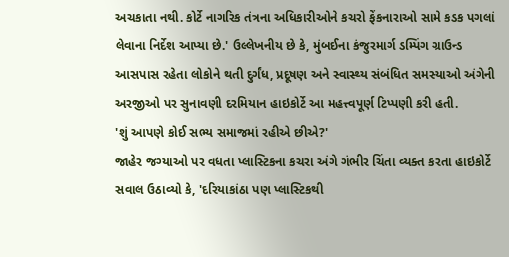અચકાતા નથી. કોર્ટે નાગરિક તંત્રના અધિકારીઓને કચરો ફેંકનારાઓ સામે કડક પગલાં લેવાના નિર્દેશ આપ્યા છે.' ઉલ્લેખનીય છે કે, મુંબઈના કંજુરમાર્ગ ડમ્પિંગ ગ્રાઉન્ડ આસપાસ રહેતા લોકોને થતી દુર્ગંધ, પ્રદૂષણ અને સ્વાસ્થ્ય સંબંધિત સમસ્યાઓ અંગેની અરજીઓ પર સુનાવણી દરમિયાન હાઇકોર્ટે આ મહત્ત્વપૂર્ણ ટિપ્પણી કરી હતી.
'શું આપણે કોઈ સભ્ય સમાજમાં રહીએ છીએ?'
જાહેર જગ્યાઓ પર વધતા પ્લાસ્ટિકના કચરા અંગે ગંભીર ચિંતા વ્યક્ત કરતા હાઇકોર્ટે સવાલ ઉઠાવ્યો કે, 'દરિયાકાંઠા પણ પ્લાસ્ટિકથી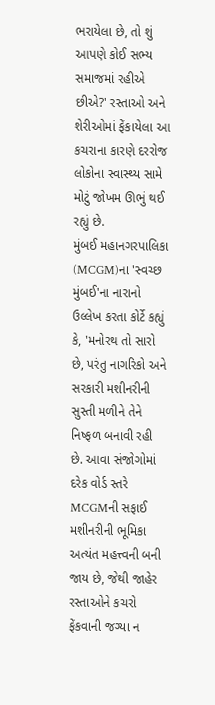ભરાયેલા છે, તો શું આપણે કોઈ સભ્ય સમાજમાં રહીએ છીએ?' રસ્તાઓ અને શેરીઓમાં ફેંકાયેલા આ કચરાના કારણે દરરોજ લોકોના સ્વાસ્થ્ય સામે મોટું જોખમ ઊભું થઈ રહ્યું છે.
મુંબઈ મહાનગરપાલિકા (MCGM)ના 'સ્વચ્છ મુંબઈ'ના નારાનો ઉલ્લેખ કરતા કોર્ટે કહ્યું કે, 'મનોરથ તો સારો છે, પરંતુ નાગરિકો અને સરકારી મશીનરીની સુસ્તી મળીને તેને નિષ્ફળ બનાવી રહી છે. આવા સંજોગોમાં દરેક વોર્ડ સ્તરે MCGMની સફાઈ મશીનરીની ભૂમિકા અત્યંત મહત્ત્વની બની જાય છે, જેથી જાહેર રસ્તાઓને કચરો ફેંકવાની જગ્યા ન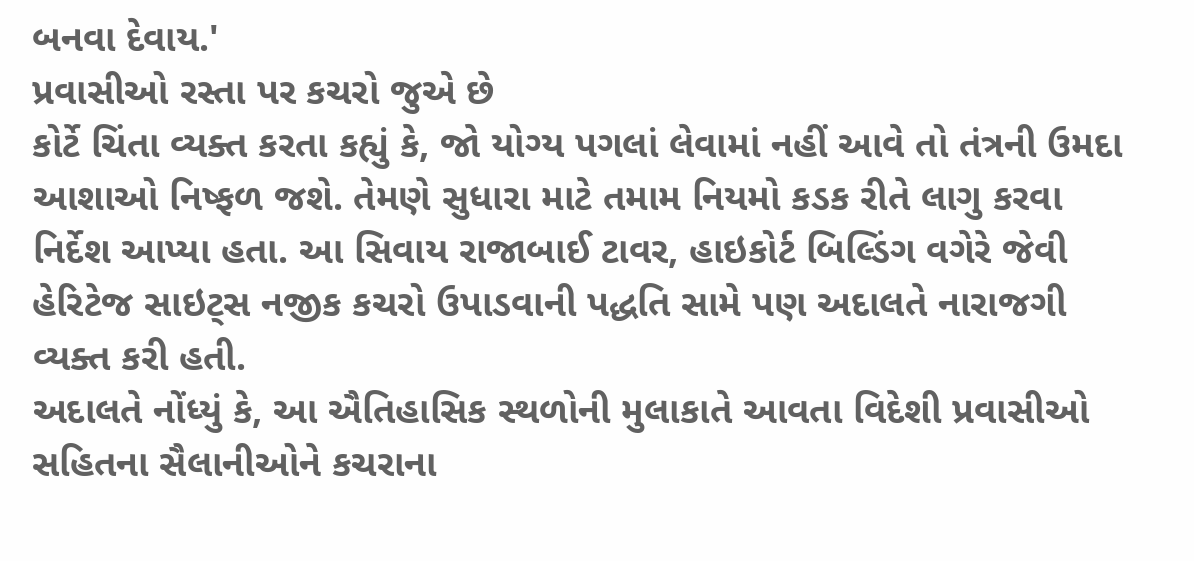બનવા દેવાય.'
પ્રવાસીઓ રસ્તા પર કચરો જુએ છે
કોર્ટે ચિંતા વ્યક્ત કરતા કહ્યું કે, જો યોગ્ય પગલાં લેવામાં નહીં આવે તો તંત્રની ઉમદા આશાઓ નિષ્ફળ જશે. તેમણે સુધારા માટે તમામ નિયમો કડક રીતે લાગુ કરવા નિર્દેશ આપ્યા હતા. આ સિવાય રાજાબાઈ ટાવર, હાઇકોર્ટ બિલ્ડિંગ વગેરે જેવી હેરિટેજ સાઇટ્સ નજીક કચરો ઉપાડવાની પદ્ધતિ સામે પણ અદાલતે નારાજગી વ્યક્ત કરી હતી.
અદાલતે નોંધ્યું કે, આ ઐતિહાસિક સ્થળોની મુલાકાતે આવતા વિદેશી પ્રવાસીઓ સહિતના સૈલાનીઓને કચરાના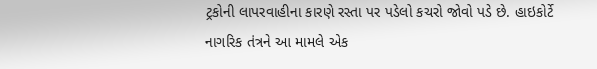ટ્રકોની લાપરવાહીના કારણે રસ્તા પર પડેલો કચરો જોવો પડે છે. હાઇકોર્ટે નાગરિક તંત્રને આ મામલે એક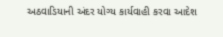અઠવાડિયાની અંદર યોગ્ય કાર્યવાહી કરવા આદેશ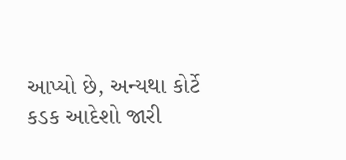આપ્યો છે, અન્યથા કોર્ટે કડક આદેશો જારી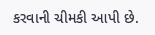કરવાની ચીમકી આપી છે.